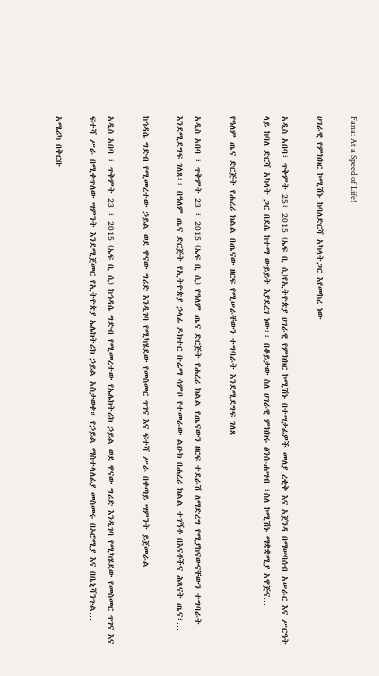Fana: At a Speed of Life!

ሀገራዊ የምክክር ኮሚሽኑ ከባለድርሻ አካላትጋር እየመከረ ነው

አዲስ አበባ፣ ጥቅምት 25፣ 2015 (ኤፍ ቢ ሲ)የኢትዮጵያ ሀገራዊ የምክክር ኮሚሽኑ በተሣታፊዎች መለያ ረቂቅ እና አጀንዳ በማሠባሰብ አሠራር እና ሥርዓት ላይ ከባለ ድርሻ አካላት ጋር በደሴ ከተማ ውይይት እያደረገ ነው፡፡ በቆይታው ስለ ሀገራዊ ምክክሩ ፅንሰ-ሐሣብ ፣ስለ ኮሚሽኑ ማቋቋሚያ አዋጅና…

የዓለም ጤና ድርጅት የሐረሪ ክልል በጤናው ዘርፍ የሚሠራቸውን ተግባራት እንደሚደግፍ ገለጸ

አዲስ አበባ ፣ ጥቅምት 23 ፣ 2015 (ኤፍ ቢ ሲ) የዓለም ጤና ድርጅት የሐረሪ ክልል የጤናውን ዘርፍ ተደራሽ ለማድረግ የሚያከናውናቸውን ተግባራት እንደሚደግፍ ገለጸ፡፡ በዓለም ጤና ድርጅት የኢትዮጵያ ኃላፊ ዶክተር ቡሬማ ሳምቦ የተመራው ልዑክ በሐረሪ ክልል ተገኝቶ በእናቶችና ሕጻናት ጤና፣…

ከኅዳሴ ግድብ የሚመረተው ኃይል ወደ ዋናው ግሪድ እንዲገባ የሚካሄደው የመስመር ጥገና እና ፍተሻ ሥራ በቀጣይ ሣምንት ይጀመራል

አዲስ አበባ ፣ ጥቅምት 23 ፣ 2015 (ኤፍ ቢ ሲ) ከኅዳሴ ግድብ የሚመረተው የኤሌክትሪክ ኃይል ወደ ዋናው ግሪድ እንዲገባ የሚካሄደው የመስመር ጥገና እና ፍተሻ ሥራ በሚቀጥለው ሣምንት እንደሚጀመር የኢትዮጵያ ኤሌክትሪክ ኃይል አስታወቀ። የኃይል ማስተላለፊያ መስመሩ በኦሮሚያ እና በቤኒሻንጉል…

አሜሪካ በቅርቡ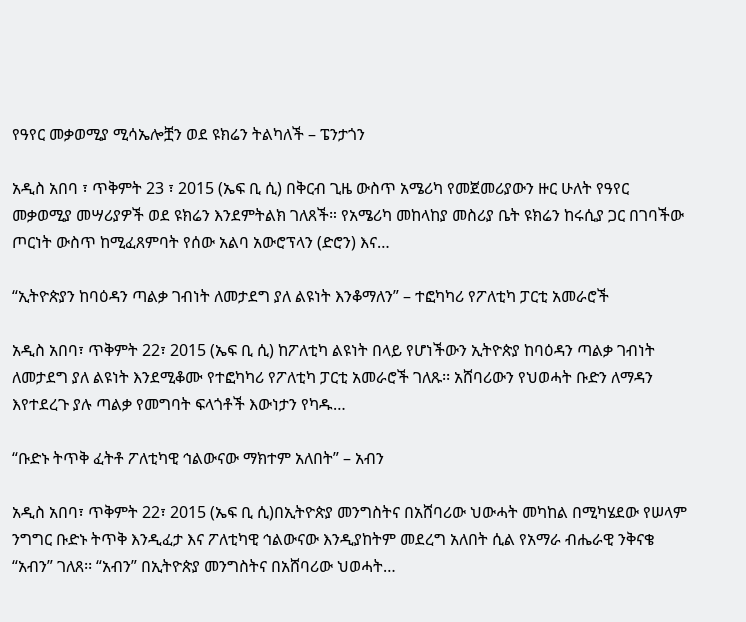የዓየር መቃወሚያ ሚሳኤሎቿን ወደ ዩክሬን ትልካለች – ፔንታጎን

አዲስ አበባ ፣ ጥቅምት 23 ፣ 2015 (ኤፍ ቢ ሲ) በቅርብ ጊዜ ውስጥ አሜሪካ የመጀመሪያውን ዙር ሁለት የዓየር መቃወሚያ መሣሪያዎች ወደ ዩክሬን እንደምትልክ ገለጸች። የአሜሪካ መከላከያ መስሪያ ቤት ዩክሬን ከሩሲያ ጋር በገባችው ጦርነት ውስጥ ከሚፈጸምባት የሰው አልባ አውሮፕላን (ድሮን) እና…

“ኢትዮጵያን ከባዕዳን ጣልቃ ገብነት ለመታደግ ያለ ልዩነት እንቆማለን” – ተፎካካሪ የፖለቲካ ፓርቲ አመራሮች

አዲስ አበባ፣ ጥቅምት 22፣ 2015 (ኤፍ ቢ ሲ) ከፖለቲካ ልዩነት በላይ የሆነችውን ኢትዮጵያ ከባዕዳን ጣልቃ ገብነት ለመታደግ ያለ ልዩነት እንደሚቆሙ የተፎካካሪ የፖለቲካ ፓርቲ አመራሮች ገለጹ፡፡ አሸባሪውን የህወሓት ቡድን ለማዳን እየተደረጉ ያሉ ጣልቃ የመግባት ፍላጎቶች እውነታን የካዱ…

“ቡድኑ ትጥቅ ፈትቶ ፖለቲካዊ ኅልውናው ማክተም አለበት” – አብን

አዲስ አበባ፣ ጥቅምት 22፣ 2015 (ኤፍ ቢ ሲ)በኢትዮጵያ መንግስትና በአሸባሪው ህውሓት መካከል በሚካሄደው የሠላም ንግግር ቡድኑ ትጥቅ እንዲፈታ እና ፖለቲካዊ ኅልውናው እንዲያከትም መደረግ አለበት ሲል የአማራ ብሔራዊ ንቅናቄ “አብን” ገለጸ፡፡ “አብን” በኢትዮጵያ መንግስትና በአሸባሪው ህወሓት…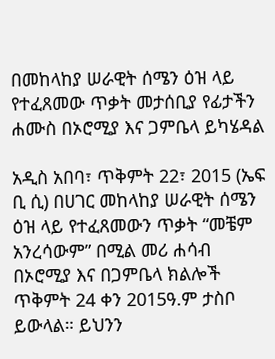በመከላከያ ሠራዊት ሰሜን ዕዝ ላይ የተፈጸመው ጥቃት መታሰቢያ የፊታችን ሐሙስ በኦሮሚያ እና ጋምቤላ ይካሄዳል

አዲስ አበባ፣ ጥቅምት 22፣ 2015 (ኤፍ ቢ ሲ) በሀገር መከላከያ ሠራዊት ሰሜን ዕዝ ላይ የተፈጸመውን ጥቃት “መቼም አንረሳውም” በሚል መሪ ሐሳብ በኦሮሚያ እና በጋምቤላ ክልሎች ጥቅምት 24 ቀን 2015ዓ.ም ታስቦ ይውላል። ይህንን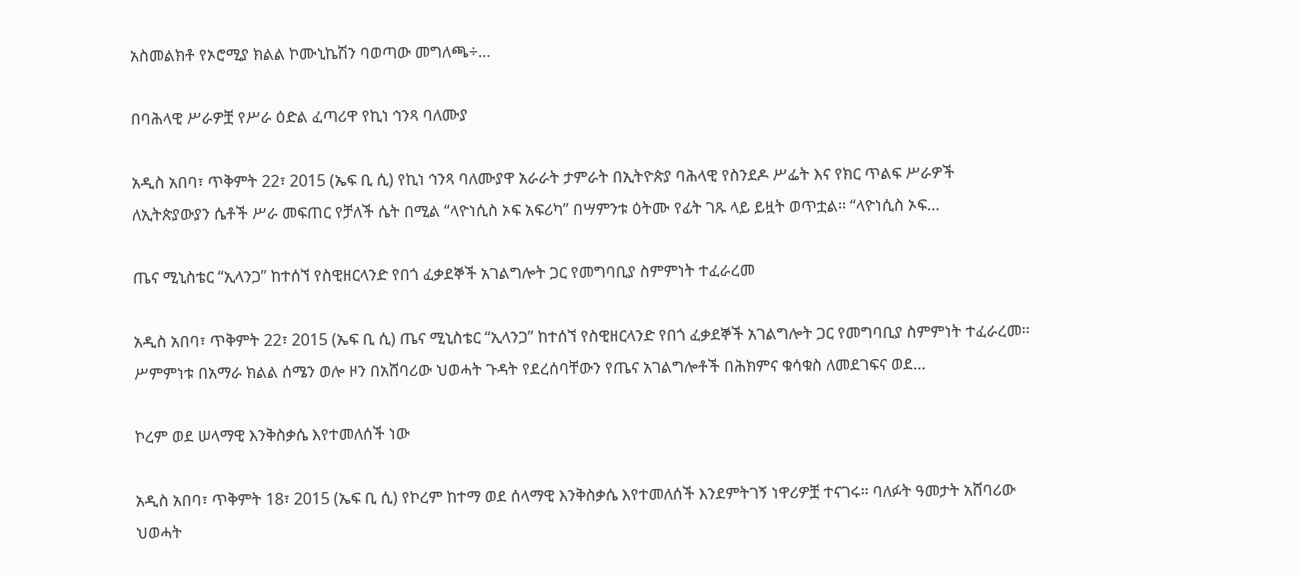አስመልክቶ የኦሮሚያ ክልል ኮሙኒኬሽን ባወጣው መግለጫ÷…

በባሕላዊ ሥራዎቿ የሥራ ዕድል ፈጣሪዋ የኪነ ኅንጻ ባለሙያ

አዲስ አበባ፣ ጥቅምት 22፣ 2015 (ኤፍ ቢ ሲ) የኪነ ኅንጻ ባለሙያዋ አራራት ታምራት በኢትዮጵያ ባሕላዊ የስንደዶ ሥፌት እና የክር ጥልፍ ሥራዎች ለኢትጵያውያን ሴቶች ሥራ መፍጠር የቻለች ሴት በሚል “ላዮነሲስ ኦፍ አፍሪካ” በሣምንቱ ዕትሙ የፊት ገጹ ላይ ይዟት ወጥቷል፡፡ “ላዮነሲስ ኦፍ…

ጤና ሚኒስቴር “ኢላንጋ” ከተሰኘ የስዊዘርላንድ የበጎ ፈቃደኞች አገልግሎት ጋር የመግባቢያ ስምምነት ተፈራረመ

አዲስ አበባ፣ ጥቅምት 22፣ 2015 (ኤፍ ቢ ሲ) ጤና ሚኒስቴር “ኢላንጋ” ከተሰኘ የስዊዘርላንድ የበጎ ፈቃደኞች አገልግሎት ጋር የመግባቢያ ስምምነት ተፈራረመ፡፡ ሥምምነቱ በአማራ ክልል ሰሜን ወሎ ዞን በአሸባሪው ህወሓት ጉዳት የደረሰባቸውን የጤና አገልግሎቶች በሕክምና ቁሳቁስ ለመደገፍና ወደ…

ኮረም ወደ ሠላማዊ እንቅስቃሴ እየተመለሰች ነው

አዲስ አበባ፣ ጥቅምት 18፣ 2015 (ኤፍ ቢ ሲ) የኮረም ከተማ ወደ ሰላማዊ እንቅስቃሴ እየተመለሰች እንደምትገኝ ነዋሪዎቿ ተናገሩ። ባለፉት ዓመታት አሸባሪው ህወሓት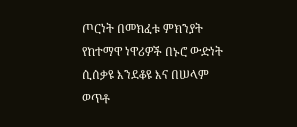ጦርነት በመክፈቱ ምክንያት የከተማዋ ነዋሪዎች በኑሮ ውድነት ሲሰቃዩ እንደቆዩ እና በሠላም ወጥቶ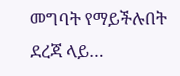መግባት የማይችሉበት ደረጃ ላይ…